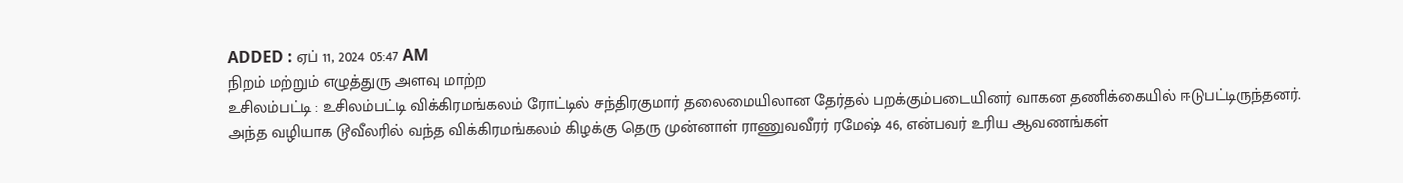ADDED : ஏப் 11, 2024 05:47 AM
நிறம் மற்றும் எழுத்துரு அளவு மாற்ற
உசிலம்பட்டி : உசிலம்பட்டி விக்கிரமங்கலம் ரோட்டில் சந்திரகுமார் தலைமையிலான தேர்தல் பறக்கும்படையினர் வாகன தணிக்கையில் ஈடுபட்டிருந்தனர்.
அந்த வழியாக டூவீலரில் வந்த விக்கிரமங்கலம் கிழக்கு தெரு முன்னாள் ராணுவவீரர் ரமேஷ் 46, என்பவர் உரிய ஆவணங்கள்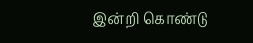இன்றி கொண்டு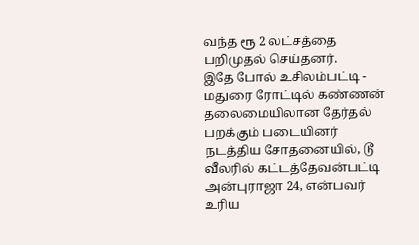வந்த ரூ 2 லட்சத்தை பறிமுதல் செய்தனர்.
இதே போல் உசிலம்பட்டி - மதுரை ரோட்டில் கண்ணன் தலைமையிலான தேர்தல் பறக்கும் படையினர் நடத்திய சோதனையில், டூ வீலரில் கட்டத்தேவன்பட்டி அன்புராஜா 24, என்பவர் உரிய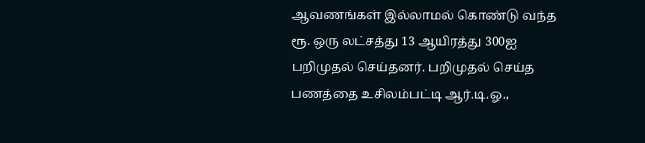ஆவணங்கள் இல்லாமல் கொண்டு வந்த ரூ. ஒரு லட்சத்து 13 ஆயிரத்து 300ஐ பறிமுதல் செய்தனர். பறிமுதல் செய்த பணத்தை உசிலம்பட்டி ஆர்.டி.ஓ.,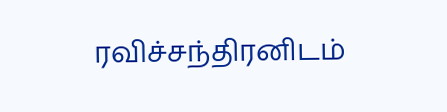ரவிச்சந்திரனிடம்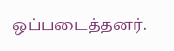ஒப்படைத்தனர்.